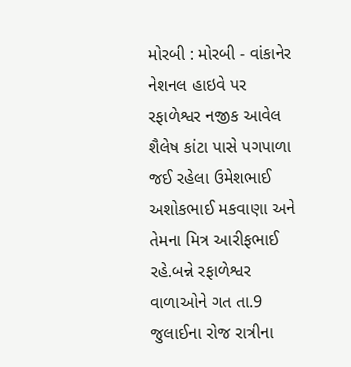મોરબી : મોરબી - વાંકાનેર નેશનલ હાઇવે પર રફાળેશ્વર નજીક આવેલ શૈલેષ કાંટા પાસે પગપાળા જઈ રહેલા ઉમેશભાઈ અશોકભાઈ મકવાણા અને તેમના મિત્ર આરીફભાઈ રહે.બન્ને રફાળેશ્વર વાળાઓને ગત તા.9 જુલાઈના રોજ રાત્રીના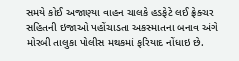સમયે કોઈ અજાણ્યા વાહન ચાલકે હડફેટે લઈ ફ્રેક્ચર સહિતની ઇજાઓ પહોંચાડતા અકસ્માતના બનાવ અંગે મોરબી તાલુકા પોલીસ મથકમાં ફરિયાદ નોંધાઇ છે.